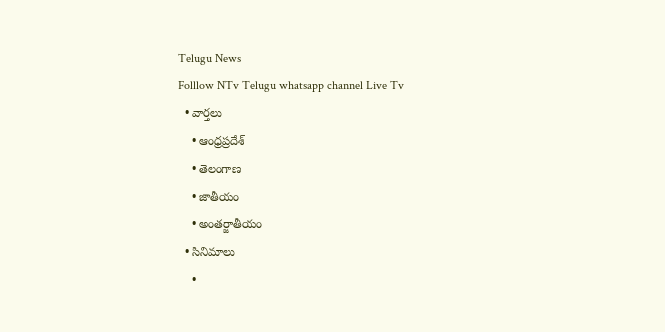Telugu News
Folllow NTv Telugu whatsapp channel Live Tv
  • వార్తలు
    • ఆంధ్రప్రదేశ్
    • తెలంగాణ
    • జాతీయం
    • అంతర్జాతీయం
  • సినిమాలు
    •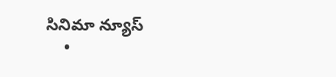సినిమా న్యూస్
    •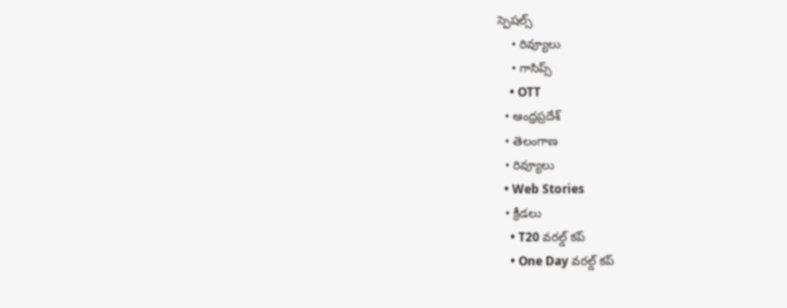స్పెషల్స్
    • రివ్యూలు
    • గాసిప్స్
    • OTT
  • ఆంధ్రప్రదేశ్
  • తెలంగాణ
  • రివ్యూలు
  • Web Stories
  • క్రీడలు
    • T20 వరల్డ్ కప్
    • One Day వరల్డ్ కప్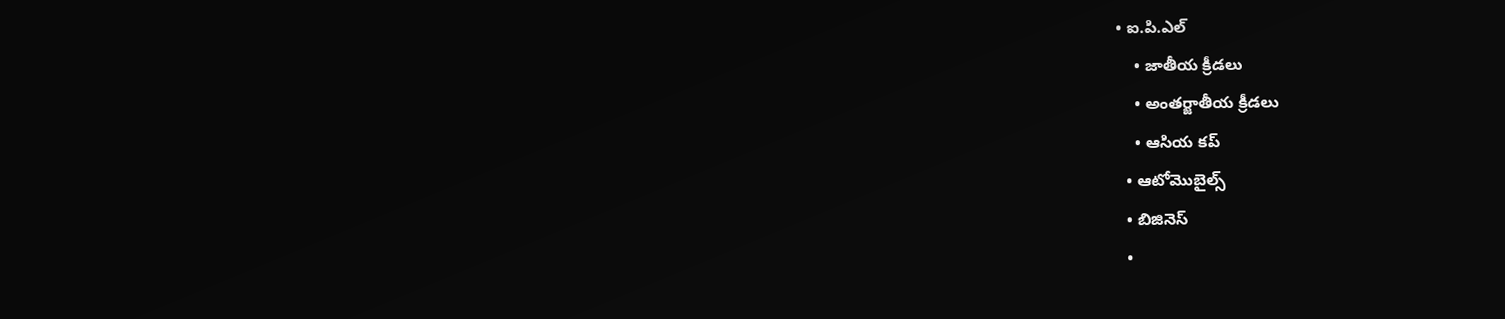• ఐ.పి.ఎల్
    • జాతీయ క్రీడలు
    • అంతర్జాతీయ క్రీడలు
    • ఆసియ కప్
  • ఆటోమొబైల్స్
  • బిజినెస్‌
  •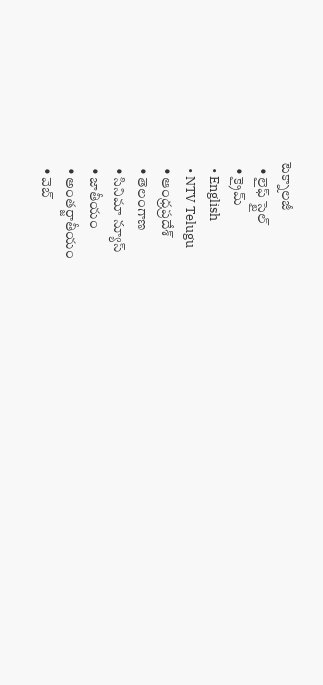టెక్నాలజీ
  • లైఫ్ స్టైల్
  • క్రైమ్
  • English
  • NTV Telugu
  • ఆంధ్రప్రదేశ్
  • తెలంగాణ
  • సినిమా న్యూస్
  • జాతీయం
  • అంతర్జాతీయం
  • వెబ్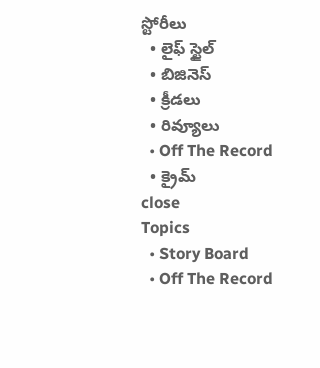స్టోరీలు
  • లైఫ్ స్టైల్
  • బిజినెస్‌
  • క్రీడలు
  • రివ్యూలు
  • Off The Record
  • క్రైమ్
close
Topics
  • Story Board
  • Off The Record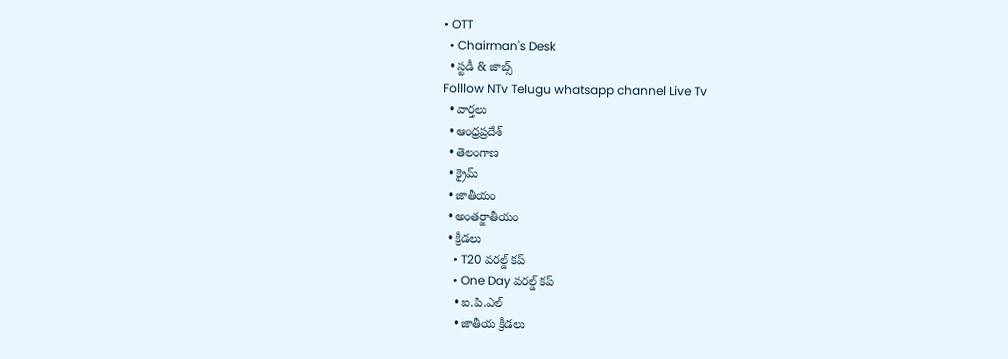• OTT
  • Chairman's Desk
  • స్టడీ & జాబ్స్
Folllow NTv Telugu whatsapp channel Live Tv
  • వార్తలు
  • ఆంధ్రప్రదేశ్
  • తెలంగాణ
  • క్రైమ్
  • జాతీయం
  • అంతర్జాతీయం
  • క్రీడలు
    • T20 వరల్డ్ కప్
    • One Day వరల్డ్ కప్
    • ఐ.పి.ఎల్
    • జాతీయ క్రీడలు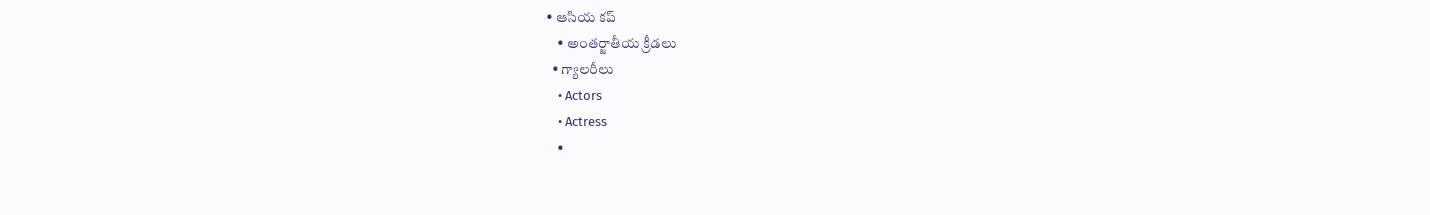• ఆసియ కప్
    • అంతర్జాతీయ క్రీడలు
  • గ్యాలరీలు
    • Actors
    • Actress
    •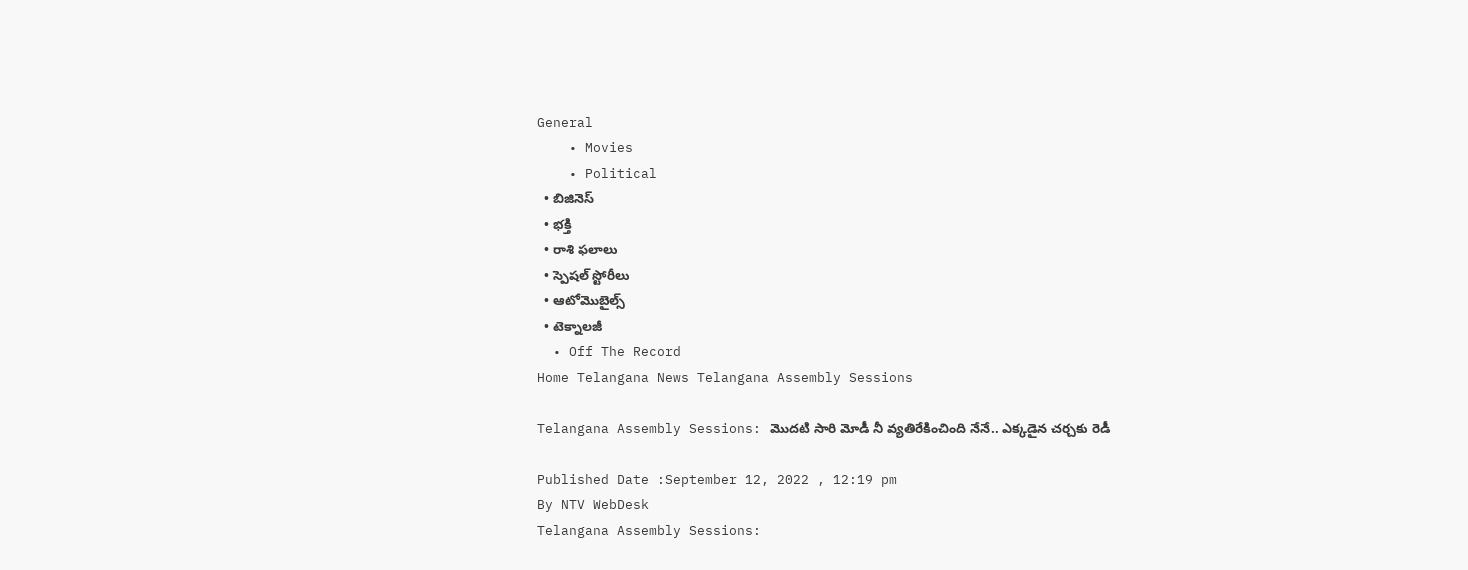General
    • Movies
    • Political
  • బిజినెస్‌
  • భక్తి
  • రాశి ఫలాలు
  • స్పెషల్‌ స్టోరీలు
  • ఆటోమొబైల్స్
  • టెక్నాలజీ
  • Off The Record
Home Telangana News Telangana Assembly Sessions

Telangana Assembly Sessions: మొదటి సారి మోడీ నీ వ్యతిరేకించింది నేనే.. ఎక్కడైన చర్చకు రెడీ

Published Date :September 12, 2022 , 12:19 pm
By NTV WebDesk
Telangana Assembly Sessions: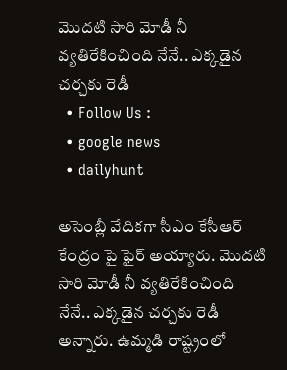మొదటి సారి మోడీ నీ వ్యతిరేకించింది నేనే.. ఎక్కడైన చర్చకు రెడీ
  • Follow Us :
  • google news
  • dailyhunt

అసెంబ్లీ వేదికగా సీఎం కేసీఆర్‌ కేంద్రం పై ఫైర్‌ అయ్యారు. మొదటి సారి మోడీ నీ వ్యతిరేకించింది నేనే.. ఎక్కడైన చర్చకు రెడీ అన్నారు. ఉమ్మడి రాష్ట్రంలో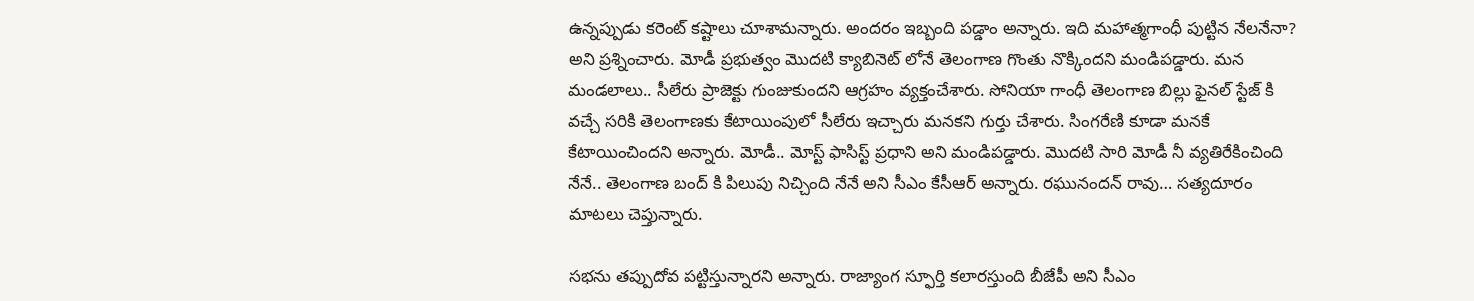ఉన్నప్పుడు కరెంట్ కష్టాలు చూశామన్నారు. అందరం ఇబ్బంది పడ్డాం అన్నారు. ఇది మహాత్మగాంధీ పుట్టిన నేలనేనా? అని ప్రశ్నించారు. మోడీ ప్రభుత్వం మొదటి క్యాబినెట్ లోనే తెలంగాణ గొంతు నొక్కిందని మండిపడ్డారు. మన మండలాలు.. సీలేరు ప్రాజెక్టు గుంజుకుందని ఆగ్రహం వ్యక్తంచేశారు. సోనియా గాంధీ తెలంగాణ బిల్లు ఫైనల్ స్టేజ్ కి వచ్చే సరికి తెలంగాణకు కేటాయింపులో సీలేరు ఇచ్చారు మనకని గుర్తు చేశారు. సింగరేణి కూడా మనకే కేటాయించిందని అన్నారు. మోడీ.. మోస్ట్ ఫాసిస్ట్ ప్రధాని అని మండిపడ్డారు. మొదటి సారి మోడీ నీ వ్యతిరేకించింది నేనే.. తెలంగాణ బంద్ కి పిలుపు నిచ్చింది నేనే అని సీఎం కేసీఆర్‌ అన్నారు. రఘునందన్ రావు… సత్యదూరం మాటలు చెప్తున్నారు.

సభను తప్పుదోవ పట్టిస్తున్నారని అన్నారు. రాజ్యాంగ స్ఫూర్తి కలారస్తుంది బీజేపీ అని సీఎం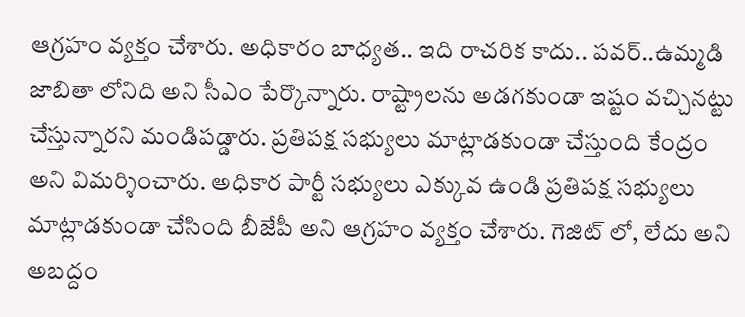ఆగ్రహం వ్యక్తం చేశారు. అధికారం బాధ్యత.. ఇది రాచరిక కాదు.. పవర్..ఉమ్మడి జాబితా లోనిది అని సీఎం పేర్కొన్నారు. రాష్ట్రాలను అడగకుండా ఇష్టం వచ్చినట్టు చేస్తున్నారని మండిపడ్డారు. ప్రతిపక్ష సభ్యులు మాట్లాడకుండా చేస్తుంది కేంద్రం అని విమర్శించారు. అధికార పార్టీ సభ్యులు ఎక్కువ ఉండి ప్రతిపక్ష సభ్యులు మాట్లాడకుండా చేసింది బీజేపీ అని ఆగ్రహం వ్యక్తం చేశారు. గెజిట్ లో, లేదు అని అబద్దం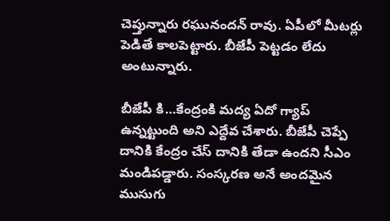చెప్తున్నారు రఘునందన్ రావు. ఏపీలో మీటర్లు పెడితే కాలపెట్టారు. బీజేపీ పెట్టడం లేదు అంటున్నారు.

బీజేపీ కి…కేంద్రంకి మద్య ఏదో గ్యాప్ ఉన్నట్టుంది అని ఎద్దేవ చేశారు. బీజేపీ చెప్పే దానికి కేంద్రం చేస్ దానికి తేడా ఉందని సీఎం మండిపడ్డారు. సంస్కరణ అనే అందమైన ముసుగు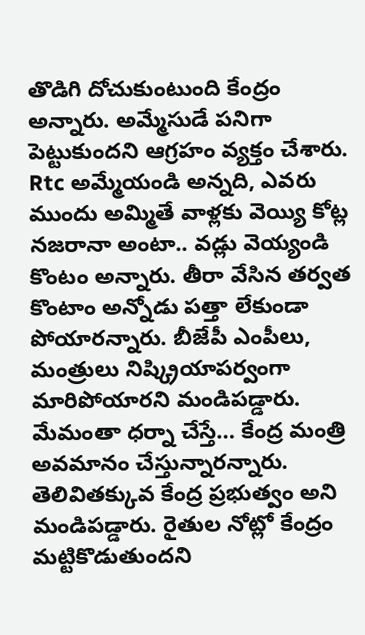తొడిగి దోచుకుంటుంది కేంద్రం అన్నారు. అమ్మేసుడే పనిగా పెట్టుకుందని ఆగ్రహం వ్యక్తం చేశారు. Rtc అమ్మేయండి అన్నది, ఎవరు ముందు అమ్మితే వాళ్లకు వెయ్యి కోట్ల నజరానా అంటా.. వడ్లు వెయ్యండి కొంటం అన్నారు. తీరా వేసిన తర్వత కొంటాం అన్నోడు పత్తా లేకుండా పోయారన్నారు. బీజేపీ ఎంపీలు, మంత్రులు నిష్క్రియాపర్వంగా మారిపోయారని మండిపడ్డారు. మేమంతా ధర్నా చేస్తే… కేంద్ర మంత్రి అవమానం చేస్తున్నారన్నారు. తెలివితక్కువ కేంద్ర ప్రభుత్వం అని మండిపడ్డారు. రైతుల నోట్లో కేంద్రం మట్టికొడుతుందని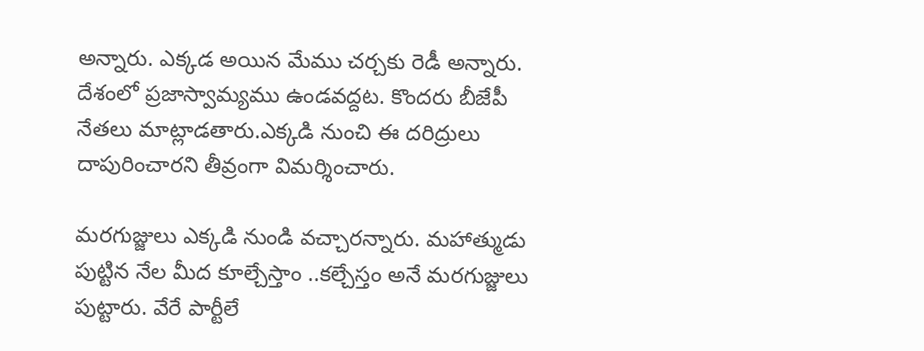అన్నారు. ఎక్కడ అయిన మేము చర్చకు రెడీ అన్నారు. దేశంలో ప్రజాస్వామ్యము ఉండవద్దట. కొందరు బీజేపీ నేతలు మాట్లాడతారు.ఎక్కడి నుంచి ఈ దరిద్రులు దాపురించారని తీవ్రంగా విమర్శించారు.

మరగుజ్జులు ఎక్కడి నుండి వచ్చారన్నారు. మహాత్ముడు పుట్టిన నేల మీద కూల్చేస్తాం ..కల్చేస్తం అనే మరగుజ్జులు పుట్టారు. వేరే పార్టీలే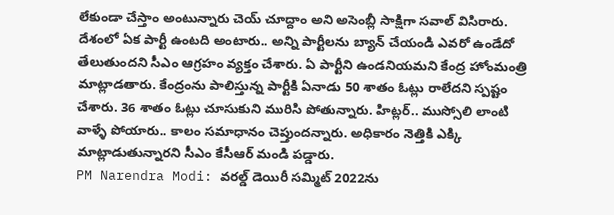లేకుండా చేస్తాం అంటున్నారు చెయ్ చూద్దాం అని అసెంబ్లీ సాక్షిగా సవాల్‌ విసిరారు. దేశంలో ఏక పార్టీ ఉంటది అంటారు.. అన్ని పార్టీలను బ్యాన్ చేయండి ఎవరో ఉండేదో తేలుతుందని సీఎం ఆగ్రహం వ్యక్తం చేశారు. ఏ పార్టీని ఉండనియమని కేంద్ర హోంమంత్రి మాట్లాడతారు. కేంద్రంను పాలిస్తున్న పార్టీకి ఏనాడు 50 శాతం ఓట్లు రాలేదని స్పష్టం చేశారు. 36 శాతం ఓట్లు చూసుకుని మురిసి పోతున్నారు. హిట్లర్.. ముస్సోలి లాంటి వాళ్ళే పోయారు.. కాలం సమాధానం చెప్తుందన్నారు. అధికారం నెత్తికి ఎక్కి మాట్లాడుతున్నారని సీఎం కేసీఆర్‌ మండి పడ్డారు.
PM Narendra Modi: వరల్డ్ డెయిరీ సమ్మిట్ 2022ను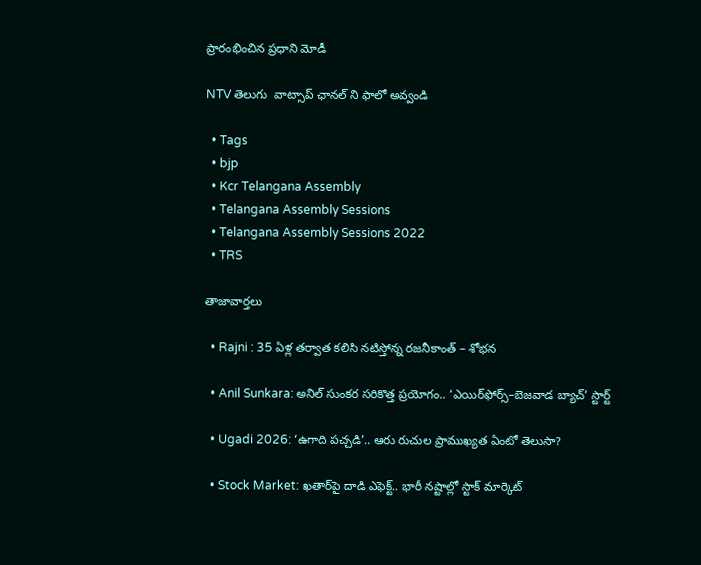ప్రారంభించిన ప్రధాని మోడీ

NTV తెలుగు  వాట్సాప్ ఛానల్ ని ఫాలో అవ్వండి

  • Tags
  • bjp
  • Kcr Telangana Assembly
  • Telangana Assembly Sessions
  • Telangana Assembly Sessions 2022
  • TRS

తాజావార్తలు

  • Rajni : 35 ఏళ్ల తర్వాత కలిసి నటిస్తోన్న రజనీకాంత్ – శోభన

  • Anil Sunkara: అనిల్ సుంకర సరికొత్త ప్రయోగం.. ‘ఎయిర్‌ఫోర్స్–బెజవాడ బ్యాచ్’ స్టార్ట్

  • Ugadi 2026: ‘ఉగాది పచ్చడి’.. ఆరు రుచుల ప్రాముఖ్యత ఏంటో తెలుసా?

  • Stock Market: ఖతార్‌పై దాడి ఎఫెక్ట్.. భారీ నష్టాల్లో స్టాక్ మార్కెట్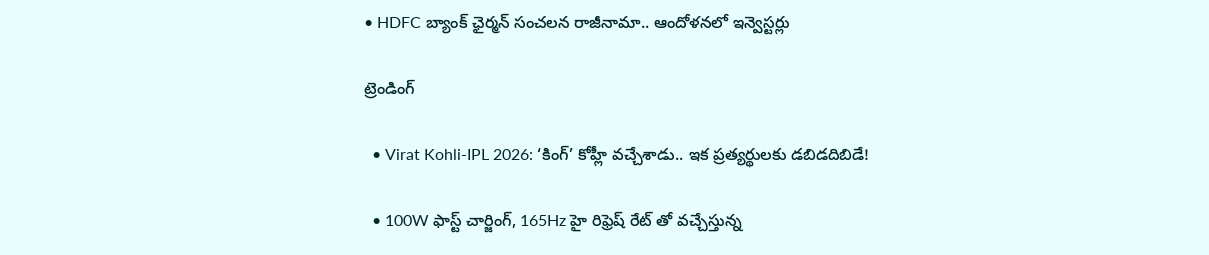• HDFC బ్యాంక్ ఛైర్మన్ సంచలన రాజీనామా.. ఆందోళనలో ఇన్వెస్టర్లు

ట్రెండింగ్‌

  • Virat Kohli-IPL 2026: ‘కింగ్’ కోహ్లీ వచ్చేశాడు.. ఇక ప్రత్యర్థులకు డబిడదిబిడే!

  • 100W ఫాస్ట్ చార్జింగ్, 165Hz హై రిఫ్రెష్ రేట్ తో వచ్చేస్తున్న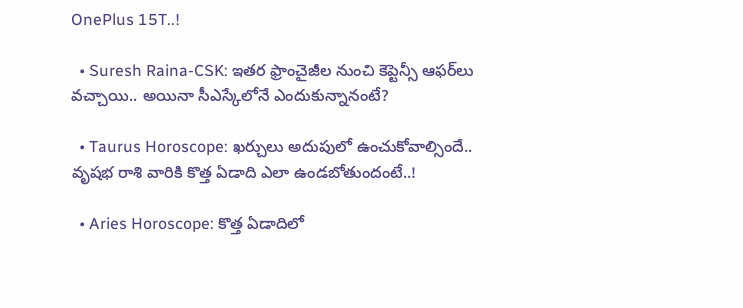OnePlus 15T..!

  • Suresh Raina-CSK: ఇతర ఫ్రాంచైజీల నుంచి కెప్టెన్సీ ఆఫర్‌లు వచ్చాయి.. అయినా సీఎస్కేలోనే ఎందుకున్నానంటే?

  • Taurus Horoscope: ఖర్చులు అదుపులో ఉంచుకోవాల్సిందే.. వృషభ రాశి వారికి కొత్త ఏడాది ఎలా ఉండబోతుందంటే..!

  • Aries Horoscope: కొత్త ఏడాదిలో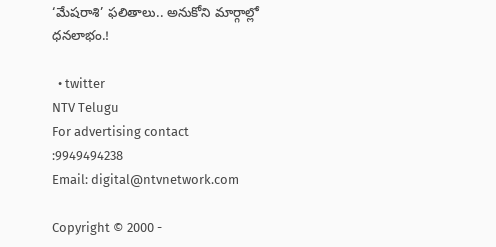‘మేషరాశి’ ఫలితాలు.. అనుకోని మార్గాల్లో ధనలాభం.!

  • twitter
NTV Telugu
For advertising contact :9949494238
Email: digital@ntvnetwork.com

Copyright © 2000 -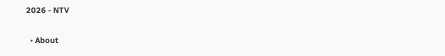2026 - NTV

  • About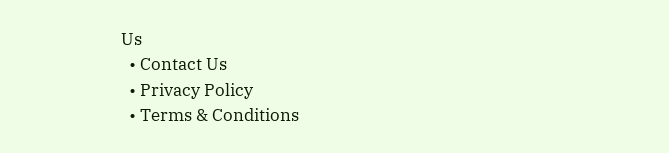Us
  • Contact Us
  • Privacy Policy
  • Terms & Conditions